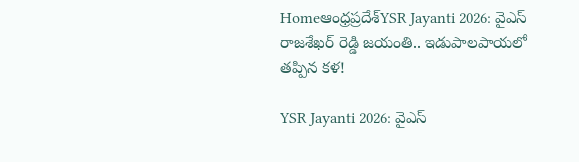Homeఆంధ్రప్రదేశ్‌YSR Jayanti 2026: వైఎస్ రాజశేఖర్ రెడ్డి జయంతి.. ఇడుపాలపాయలో తప్పిన కళ!

YSR Jayanti 2026: వైఎస్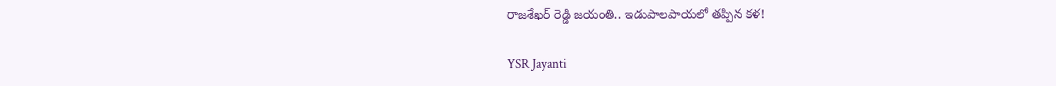రాజశేఖర్ రెడ్డి జయంతి.. ఇడుపాలపాయలో తప్పిన కళ!

YSR Jayanti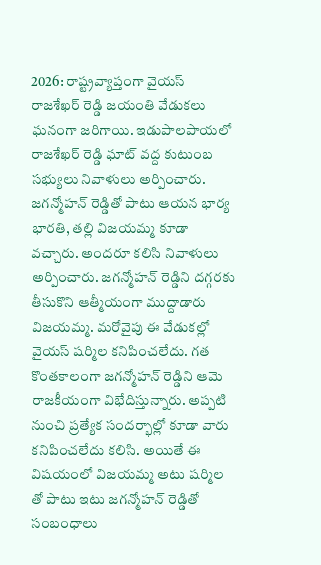2026: రాష్ట్రవ్యాప్తంగా వైయస్ రాజశేఖర్ రెడ్డి జయంతి వేడుకలు ఘనంగా జరిగాయి. ఇడుపాలపాయలో రాజశేఖర్ రెడ్డి ఘాట్ వద్ద కుటుంబ సభ్యులు నివాళులు అర్పించారు. జగన్మోహన్ రెడ్డితో పాటు ఆయన భార్య భారతి, తల్లి విజయమ్మ కూడా వచ్చారు. అందరూ కలిసి నివాళులు అర్పించారు. జగన్మోహన్ రెడ్డిని దగ్గరకు తీసుకొని ఆత్మీయంగా ముద్దాడారు విజయమ్మ. మరోవైపు ఈ వేడుకల్లో వైయస్ షర్మిల కనిపించలేదు. గత కొంతకాలంగా జగన్మోహన్ రెడ్డిని ఆమె రాజకీయంగా విభేదిస్తున్నారు. అప్పటి నుంచి ప్రత్యేక సందర్భాల్లో కూడా వారు కనిపించలేదు కలిసి. అయితే ఈ విషయంలో విజయమ్మ అటు షర్మిల తో పాటు ఇటు జగన్మోహన్ రెడ్డితో సంబంధాలు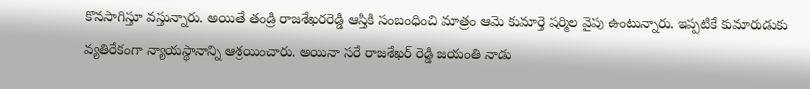కొనసాగిస్తూ వస్తున్నారు. అయితే తండ్రి రాజశేఖరరెడ్డి ఆస్తికి సంబంధించి మాత్రం ఆమె కుమార్తె షర్మిల వైపు ఉంటున్నారు. ఇప్పటికే కుమారుడుకు వ్యతిరేకంగా న్యాయస్థానాన్ని ఆశ్రయించారు. అయినా సరే రాజశేఖర్ రెడ్డి జయంతి నాడు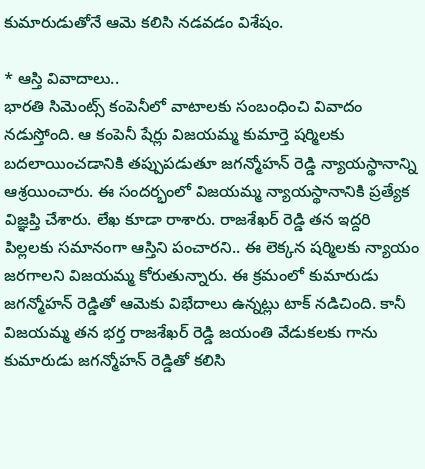కుమారుడుతోనే ఆమె కలిసి నడవడం విశేషం.

* ఆస్తి వివాదాలు..
భారతి సిమెంట్స్ కంపెనీలో వాటాలకు సంబంధించి వివాదం నడుస్తోంది. ఆ కంపెనీ షేర్లు విజయమ్మ కుమార్తె షర్మిలకు బదలాయించడానికి తప్పుపడుతూ జగన్మోహన్ రెడ్డి న్యాయస్థానాన్ని ఆశ్రయించారు. ఈ సందర్భంలో విజయమ్మ న్యాయస్థానానికి ప్రత్యేక విజ్ఞప్తి చేశారు. లేఖ కూడా రాశారు. రాజశేఖర్ రెడ్డి తన ఇద్దరి పిల్లలకు సమానంగా ఆస్తిని పంచారని.. ఈ లెక్కన షర్మిలకు న్యాయం జరగాలని విజయమ్మ కోరుతున్నారు. ఈ క్రమంలో కుమారుడు జగన్మోహన్ రెడ్డితో ఆమెకు విభేదాలు ఉన్నట్లు టాక్ నడిచింది. కానీ విజయమ్మ తన భర్త రాజశేఖర్ రెడ్డి జయంతి వేడుకలకు గాను కుమారుడు జగన్మోహన్ రెడ్డితో కలిసి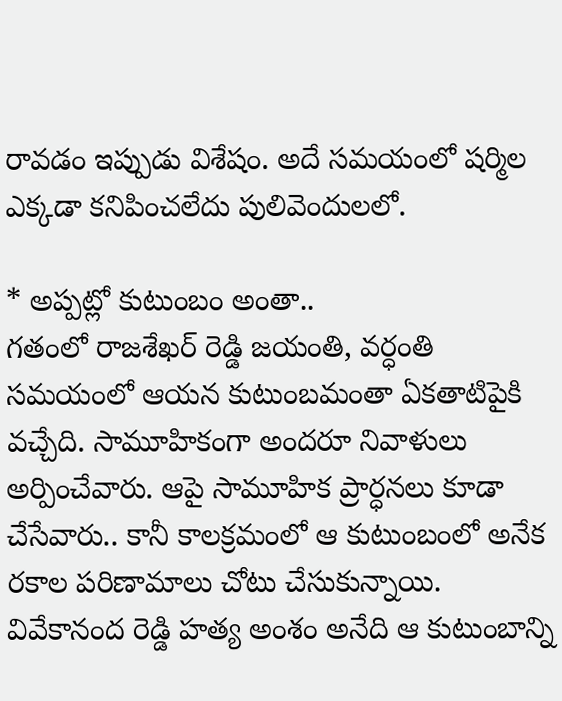రావడం ఇప్పుడు విశేషం. అదే సమయంలో షర్మిల ఎక్కడా కనిపించలేదు పులివెందులలో.

* అప్పట్లో కుటుంబం అంతా..
గతంలో రాజశేఖర్ రెడ్డి జయంతి, వర్ధంతి సమయంలో ఆయన కుటుంబమంతా ఏకతాటిపైకి వచ్చేది. సామూహికంగా అందరూ నివాళులు అర్పించేవారు. ఆపై సామూహిక ప్రార్ధనలు కూడా చేసేవారు.. కానీ కాలక్రమంలో ఆ కుటుంబంలో అనేక రకాల పరిణామాలు చోటు చేసుకున్నాయి. వివేకానంద రెడ్డి హత్య అంశం అనేది ఆ కుటుంబాన్ని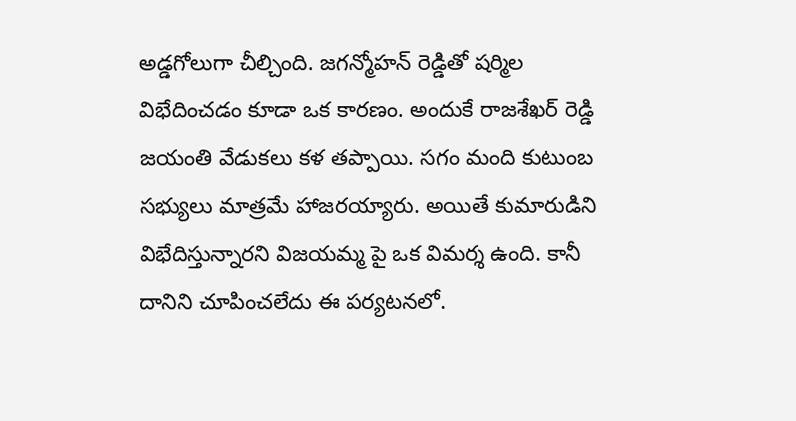అడ్డగోలుగా చీల్చింది. జగన్మోహన్ రెడ్డితో షర్మిల విభేదించడం కూడా ఒక కారణం. అందుకే రాజశేఖర్ రెడ్డి జయంతి వేడుకలు కళ తప్పాయి. సగం మంది కుటుంబ సభ్యులు మాత్రమే హాజరయ్యారు. అయితే కుమారుడిని విభేదిస్తున్నారని విజయమ్మ పై ఒక విమర్శ ఉంది. కానీ దానిని చూపించలేదు ఈ పర్యటనలో.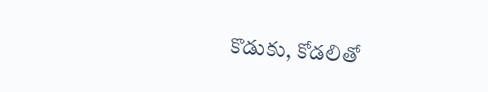కొడుకు, కోడలితో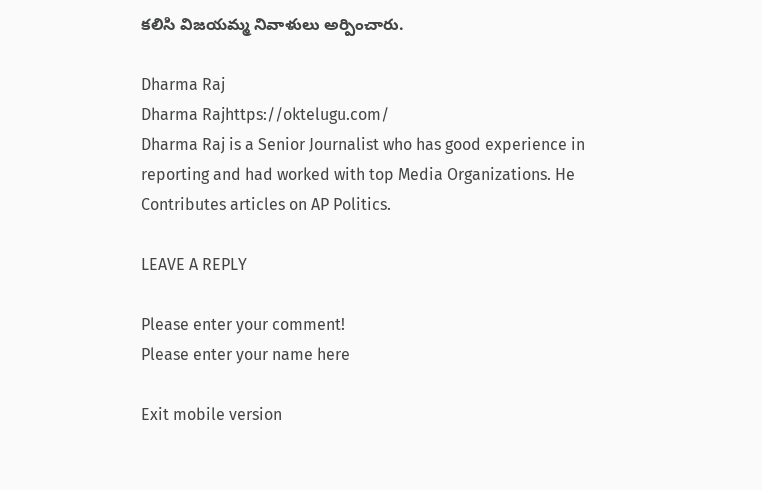కలిసి విజయమ్మ నివాళులు అర్పించారు.

Dharma Raj
Dharma Rajhttps://oktelugu.com/
Dharma Raj is a Senior Journalist who has good experience in reporting and had worked with top Media Organizations. He Contributes articles on AP Politics.

LEAVE A REPLY

Please enter your comment!
Please enter your name here

Exit mobile version